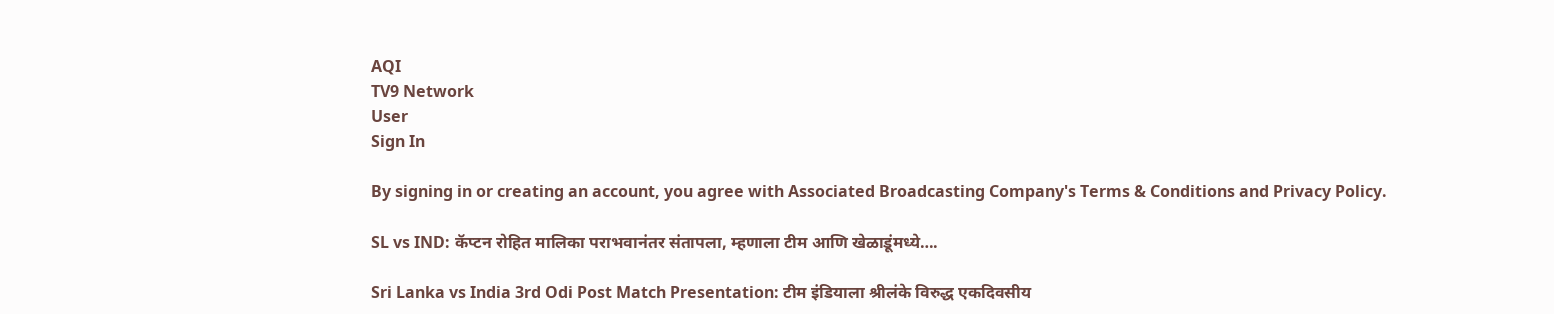AQI
TV9 Network
User
Sign In

By signing in or creating an account, you agree with Associated Broadcasting Company's Terms & Conditions and Privacy Policy.

SL vs IND: कॅप्टन रोहित मालिका पराभवानंतर संतापला, म्हणाला टीम आणि खेळाडूंमध्ये….

Sri Lanka vs India 3rd Odi Post Match Presentation: टीम इंडियाला श्रीलंके विरुद्ध एकदिवसीय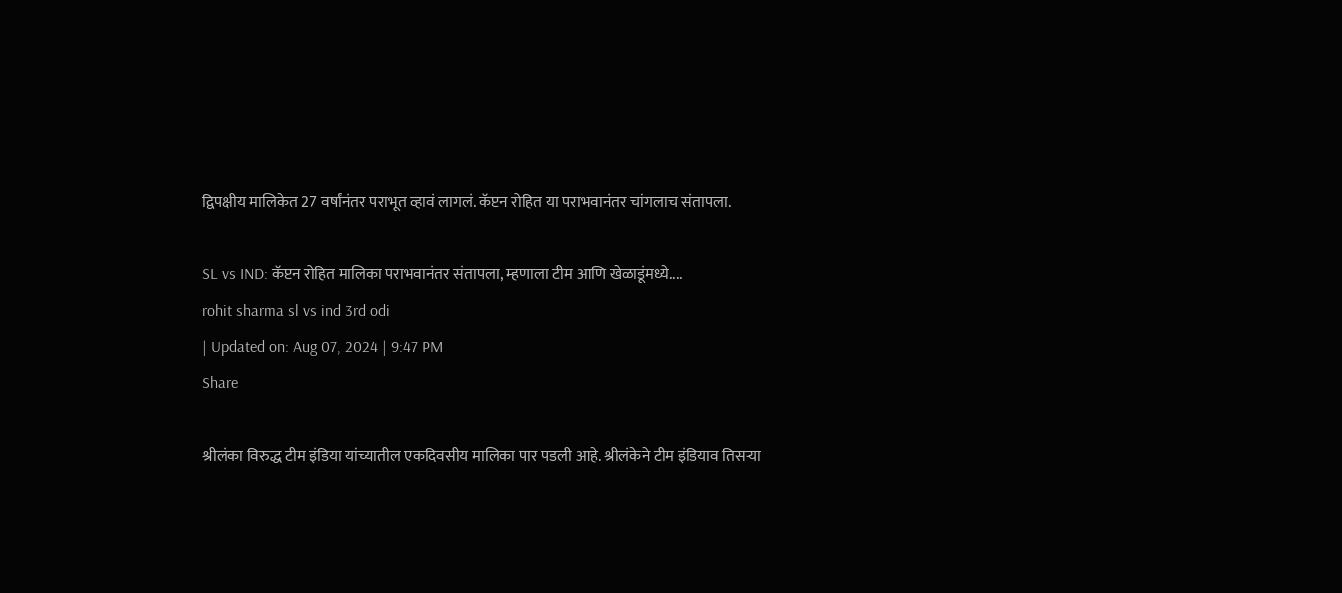द्विपक्षीय मालिकेत 27 वर्षांनंतर पराभूत व्हावं लागलं. कॅप्टन रोहित या पराभवानंतर चांगलाच संतापला.

SL vs IND: कॅप्टन रोहित मालिका पराभवानंतर संतापला, म्हणाला टीम आणि खेळाडूंमध्ये....
rohit sharma sl vs ind 3rd odi
| Updated on: Aug 07, 2024 | 9:47 PM
Share

श्रीलंका विरुद्ध टीम इंडिया यांच्यातील एकदिवसीय मालिका पार पडली आहे. श्रीलंकेने टीम इंडियाव तिसऱ्या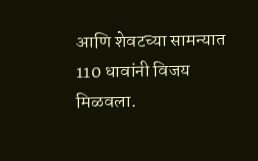आणि शेवटच्या सामन्यात 110 धावांनी विजय मिळवला.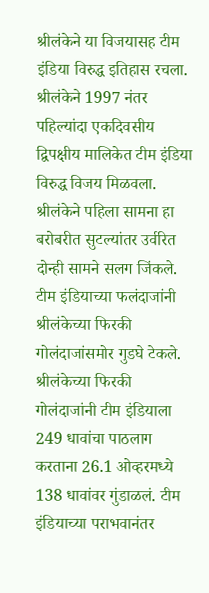श्रीलंकेने या विजयासह टीम इंडिया विरुद्ध इतिहास रचला. श्रीलंकेने 1997 नंतर पहिल्यांदा एकदिवसीय द्विपक्षीय मालिकेत टीम इंडिया विरुद्ध विजय मिळवला. श्रीलंकेने पहिला सामना हा बरोबरीत सुटल्यांतर उर्वरित दोन्ही सामने सलग जिंकले. टीम इंडियाच्या फलंदाजांनी श्रीलंकेच्या फिरकी गोलंदाजांसमोर गुडघे टेकले. श्रीलंकेच्या फिरकी गोलंदाजांनी टीम इंडियाला 249 धावांचा पाठलाग करताना 26.1 ओव्हरमध्ये 138 धावांवर गुंडाळलं. टीम इंडियाच्या पराभवानंतर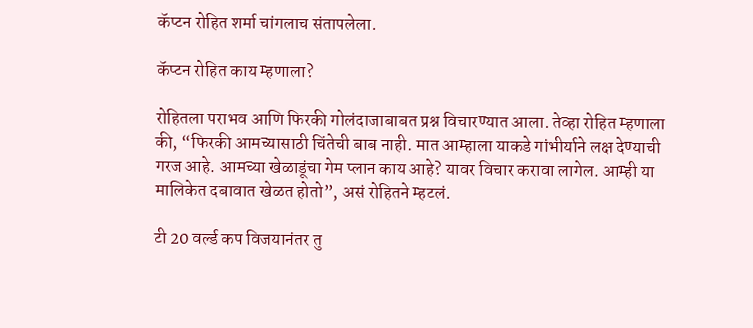कॅप्टन रोहित शर्मा चांगलाच संतापलेला.

कॅप्टन रोहित काय म्हणाला?

रोहितला पराभव आणि फिरकी गोलंदाजाबाबत प्रश्न विचारण्यात आला. तेव्हा रोहित म्हणाला की, “फिरकी आमच्यासाठी चिंतेची बाब नाही. मात आम्हाला याकडे गांभीर्याने लक्ष देण्याची गरज आहे. आमच्या खेळाडूंचा गेम प्लान काय आहे? यावर विचार करावा लागेल. आम्ही या मालिकेत दबावात खेळत होतो”, असं रोहितने म्हटलं.

टी 20 वर्ल्ड कप विजयानंतर तु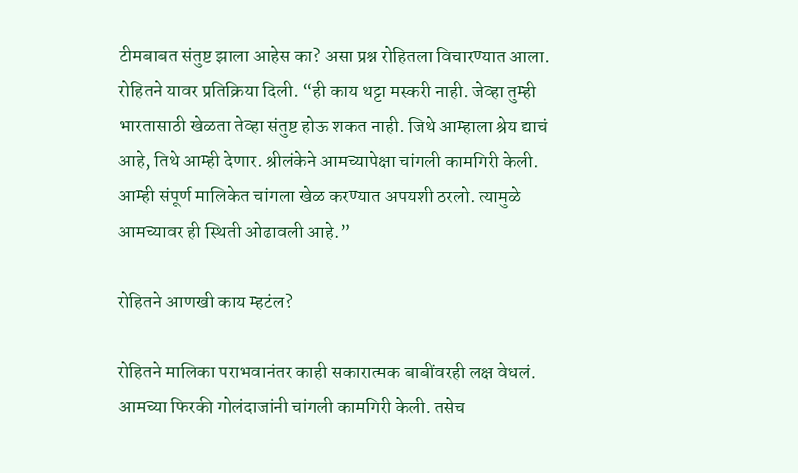टीमबाबत संतुष्ट झाला आहेस का? असा प्रश्न रोहितला विचारण्यात आला. रोहितने यावर प्रतिक्रिया दिली. “ही काय थट्टा मस्करी नाही. जेव्हा तुम्ही भारतासाठी खेळता तेव्हा संतुष्ट होऊ शकत नाही. जिथे आम्हाला श्रेय द्याचं आहे, तिथे आम्ही देणार. श्रीलंकेने आमच्यापेक्षा चांगली कामगिरी केली. आम्ही संपूर्ण मालिकेत चांगला खेळ करण्यात अपयशी ठरलो. त्यामुळे आमच्यावर ही स्थिती ओढावली आहे.”

रोहितने आणखी काय म्हटंल?

रोहितने मालिका पराभवानंतर काही सकारात्मक बाबींवरही लक्ष वेधलं. आमच्या फिरकी गोलंदाजांनी चांगली कामगिरी केली. तसेच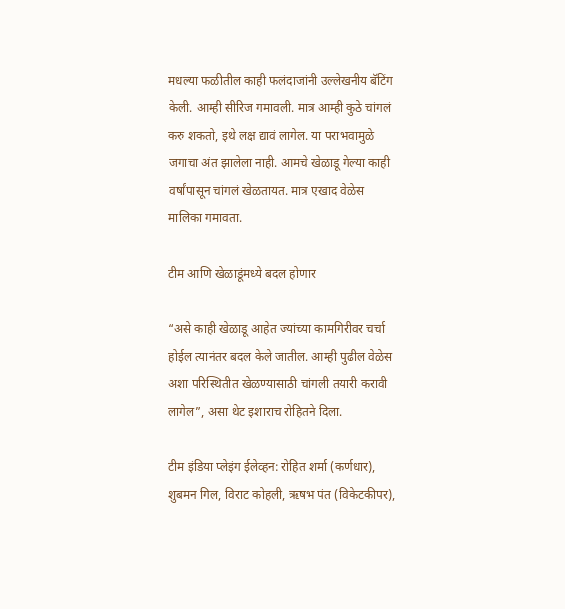मधल्या फळीतील काही फलंदाजांनी उल्लेखनीय बॅटिंग केली. आम्ही सीरिज गमावली. मात्र आम्ही कुठे चांगलं करु शकतो, इथे लक्ष द्यावं लागेल. या पराभवामुळे जगाचा अंत झालेला नाही. आमचे खेळाडू गेल्या काही वर्षांपासून चांगलं खेळतायत. मात्र एखाद वेळेस मालिका गमावता.

टीम आणि खेळाडूंमध्ये बदल होणार

“असे काही खेळाडू आहेत ज्यांच्या कामगिरीवर चर्चा होईल त्यानंतर बदल केले जातील. आम्ही पुढील वेळेस अशा परिस्थितीत खेळण्यासाठी चांगली तयारी करावी लागेल”, असा थेट इशाराच रोहितने दिला.

टीम इंडिया प्लेइंग ईलेव्हन: रोहित शर्मा (कर्णधार), शुबमन गिल, विराट कोहली, ऋषभ पंत (विकेटकीपर),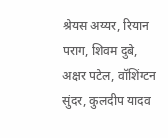श्रेयस अय्यर, रियान पराग, शिवम दुबे, अक्षर पटेल, वॉशिंग्टन सुंदर, कुलदीप यादव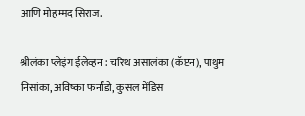आणि मोहम्मद सिराज.

श्रीलंका प्लेइंग ईलेव्हन : चरिथ असालंका (कॅप्टन), पाथुम निसांका, अविष्का फर्नांडो, कुसल मेंडिस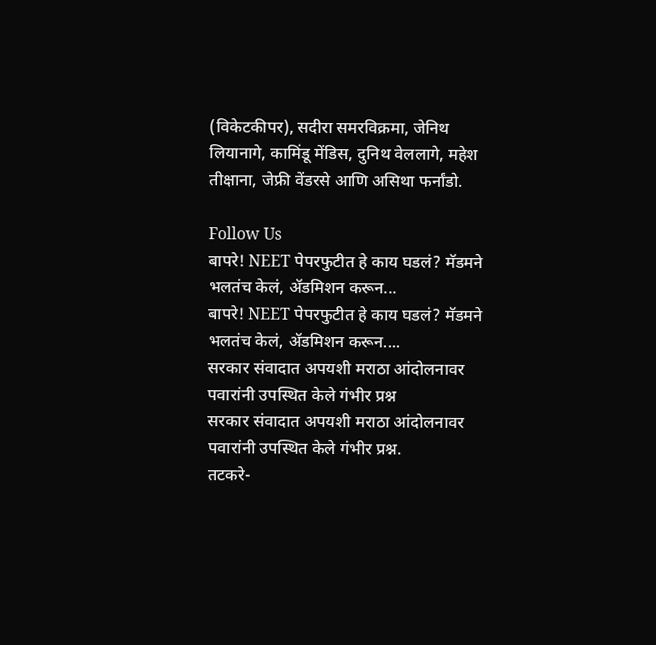(विकेटकीपर), सदीरा समरविक्रमा, जेनिथ लियानागे, कामिंडू मेंडिस, दुनिथ वेललागे, महेश तीक्षाना, जेफ्री वेंडरसे आणि असिथा फर्नांडो.

Follow Us
बापरे! NEET पेपरफुटीत हे काय घडलं? मॅडमने भलतंच केलं, ॲडमिशन करून...
बापरे! NEET पेपरफुटीत हे काय घडलं? मॅडमने भलतंच केलं, ॲडमिशन करून....
सरकार संवादात अपयशी मराठा आंदोलनावर पवारांनी उपस्थित केले गंभीर प्रश्न
सरकार संवादात अपयशी मराठा आंदोलनावर पवारांनी उपस्थित केले गंभीर प्रश्न.
तटकरे-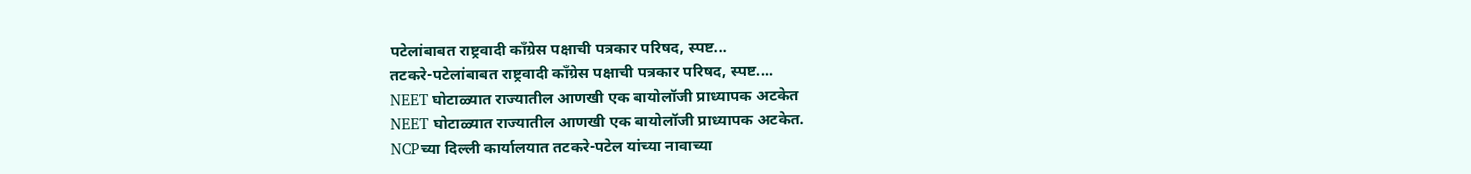पटेलांबाबत राष्ट्रवादी कॉंग्रेस पक्षाची पत्रकार परिषद, स्पष्ट...
तटकरे-पटेलांबाबत राष्ट्रवादी कॉंग्रेस पक्षाची पत्रकार परिषद, स्पष्ट....
NEET घोटाळ्यात राज्यातील आणखी एक बायोलॉजी प्राध्यापक अटकेत
NEET घोटाळ्यात राज्यातील आणखी एक बायोलॉजी प्राध्यापक अटकेत.
NCPच्या दिल्ली कार्यालयात तटकरे-पटेल यांच्या नावाच्या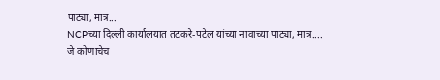पाट्या, मात्र...
NCPच्या दिल्ली कार्यालयात तटकरे-पटेल यांच्या नावाच्या पाट्या, मात्र....
जे कोणाचेच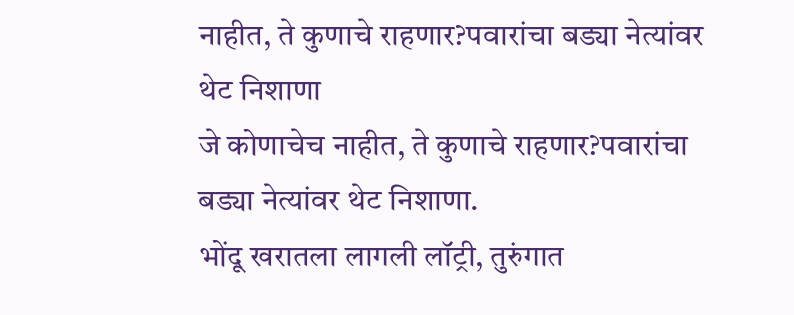नाहीत, ते कुणाचे राहणार?पवारांचा बड्या नेत्यांवर थेट निशाणा
जे कोणाचेच नाहीत, ते कुणाचे राहणार?पवारांचा बड्या नेत्यांवर थेट निशाणा.
भोंदू खरातला लागली लॉट्री, तुरुंगात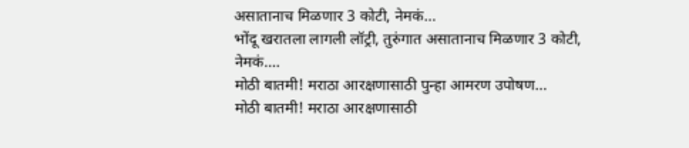असातानाच मिळणार 3 कोटी, नेमकं...
भोंदू खरातला लागली लॉट्री, तुरुंगात असातानाच मिळणार 3 कोटी, नेमकं....
मोठी बातमी! मराठा आरक्षणासाठी पुन्हा आमरण उपोषण...
मोठी बातमी! मराठा आरक्षणासाठी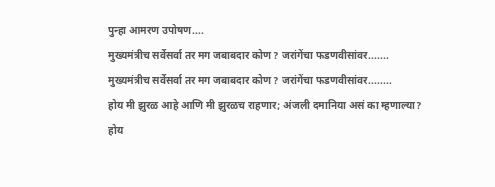पुन्हा आमरण उपोषण....
मुख्यमंत्रीच सर्वेसर्वा तर मग जबाबदार कोण? जरांगेंचा फडणवीसांवर.......
मुख्यमंत्रीच सर्वेसर्वा तर मग जबाबदार कोण? जरांगेंचा फडणवीसांवर........
होय मी झुरळ आहे आणि मी झुरळच राहणार; अंजली दमानिया असं का म्हणाल्या?
होय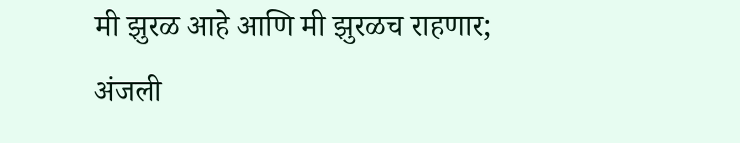मी झुरळ आहे आणि मी झुरळच राहणार; अंजली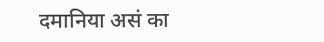दमानिया असं का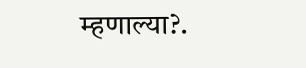म्हणाल्या?.